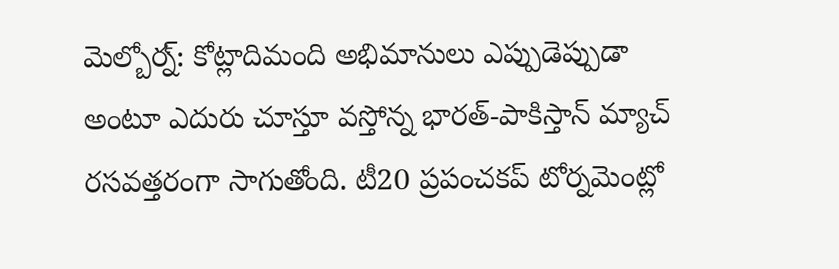మెల్బోర్న్: కోట్లాదిమంది అభిమానులు ఎప్పుడెప్పుడా అంటూ ఎదురు చూస్తూ వస్తోన్న భారత్-పాకిస్తాన్ మ్యాచ్ రసవత్తరంగా సాగుతోంది. టీ20 ప్రపంచకప్ టోర్నమెంట్లో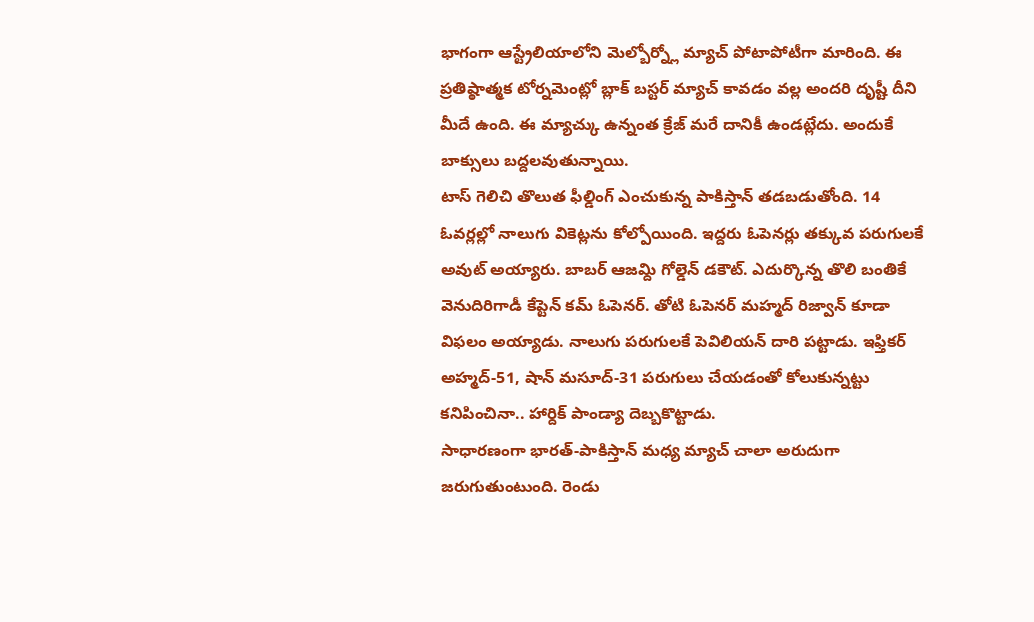భాగంగా ఆస్ట్రేలియాలోని మెల్బోర్న్లో మ్యాచ్ పోటాపోటీగా మారింది. ఈ ప్రతిష్ఠాత్మక టోర్నమెంట్లో బ్లాక్ బస్టర్ మ్యాచ్ కావడం వల్ల అందరి దృష్టీ దీని మీదే ఉంది. ఈ మ్యాచ్కు ఉన్నంత క్రేజ్ మరే దానికీ ఉండట్లేదు. అందుకే బాక్సులు బద్దలవుతున్నాయి.
టాస్ గెలిచి తొలుత ఫీల్డింగ్ ఎంచుకున్న పాకిస్తాన్ తడబడుతోంది. 14 ఓవర్లల్లో నాలుగు వికెట్లను కోల్పోయింది. ఇద్దరు ఓపెనర్లు తక్కువ పరుగులకే అవుట్ అయ్యారు. బాబర్ ఆజమ్ది గోల్డెన్ డకౌట్. ఎదుర్కొన్న తొలి బంతికే వెనుదిరిగాడీ కేప్టెన్ కమ్ ఓపెనర్. తోటి ఓపెనర్ మహ్మద్ రిజ్వాన్ కూడా విఫలం అయ్యాడు. నాలుగు పరుగులకే పెవిలియన్ దారి పట్టాడు. ఇఫ్తికర్ అహ్మద్-51, షాన్ మసూద్-31 పరుగులు చేయడంతో కోలుకున్నట్టు కనిపించినా.. హార్దిక్ పాండ్యా దెబ్బకొట్టాడు.
సాధారణంగా భారత్-పాకిస్తాన్ మధ్య మ్యాచ్ చాలా అరుదుగా జరుగుతుంటుంది. రెండు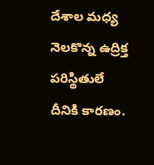దేశాల మధ్య నెలకొన్న ఉద్రిక్త పరిస్థితులే దీనికి కారణం.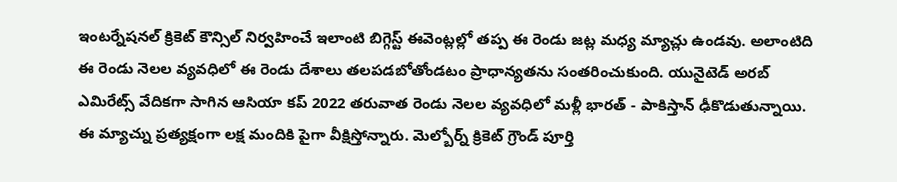ఇంటర్నేషనల్ క్రికెట్ కౌన్సిల్ నిర్వహించే ఇలాంటి బిగ్గెస్ట్ ఈవెంట్లల్లో తప్ప ఈ రెండు జట్ల మధ్య మ్యాచ్లు ఉండవు. అలాంటిది ఈ రెండు నెలల వ్యవధిలో ఈ రెండు దేశాలు తలపడబోతోండటం ప్రాధాన్యతను సంతరించుకుంది. యునైటెడ్ అరబ్ ఎమిరేట్స్ వేదికగా సాగిన ఆసియా కప్ 2022 తరువాత రెండు నెలల వ్యవధిలో మళ్లీ భారత్ - పాకిస్తాన్ ఢీకొడుతున్నాయి.
ఈ మ్యాచ్ను ప్రత్యక్షంగా లక్ష మందికి పైగా వీక్షిస్తోన్నారు. మెల్బోర్న్ క్రికెట్ గ్రౌండ్ పూర్తి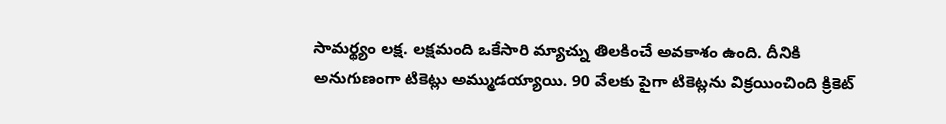సామర్థ్యం లక్ష. లక్షమంది ఒకేసారి మ్యాచ్ను తిలకించే అవకాశం ఉంది. దీనికి అనుగుణంగా టికెట్లు అమ్ముడయ్యాయి. 90 వేలకు పైగా టికెట్లను విక్రయించింది క్రికెట్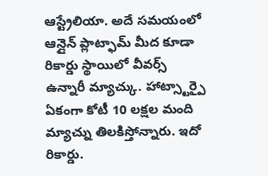ఆస్ట్రేలియా. అదే సమయంలో ఆన్లైన్ ప్లాట్ఫామ్ మీద కూడా రికార్డు స్థాయిలో వీవర్స్ ఉన్నారీ మ్యాచ్కు. హాట్స్టార్పై ఏకంగా కోటీ 10 లక్షల మంది మ్యాచ్ను తిలకిస్తోన్నారు. ఇదో రికార్డు.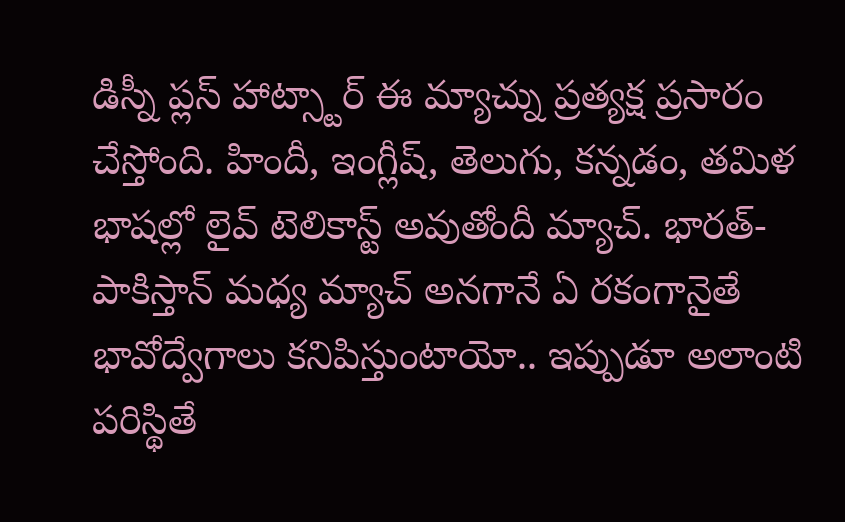డిస్నీ ప్లస్ హాట్స్టార్ ఈ మ్యాచ్ను ప్రత్యక్ష ప్రసారం చేస్తోంది. హిందీ, ఇంగ్లీష్, తెలుగు, కన్నడం, తమిళ భాషల్లో లైవ్ టెలికాస్ట్ అవుతోందీ మ్యాచ్. భారత్-పాకిస్తాన్ మధ్య మ్యాచ్ అనగానే ఏ రకంగానైతే భావోద్వేగాలు కనిపిస్తుంటాయో.. ఇప్పుడూ అలాంటి పరిస్థితే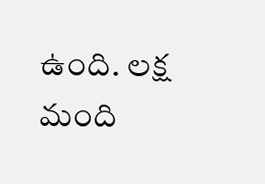ఉంది. లక్ష మంది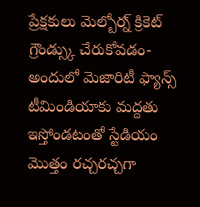ప్రేక్షకులు మెల్బోర్న్ క్రికెట్ గ్రౌండ్స్కు చేరుకోవడం- అందులో మెజారిటీ ఫ్యాన్స్ టీమిండియాకు మద్దతు ఇస్తోండటంతో స్టేడియం మొత్తం రచ్చరచ్చగా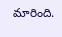మారింది.